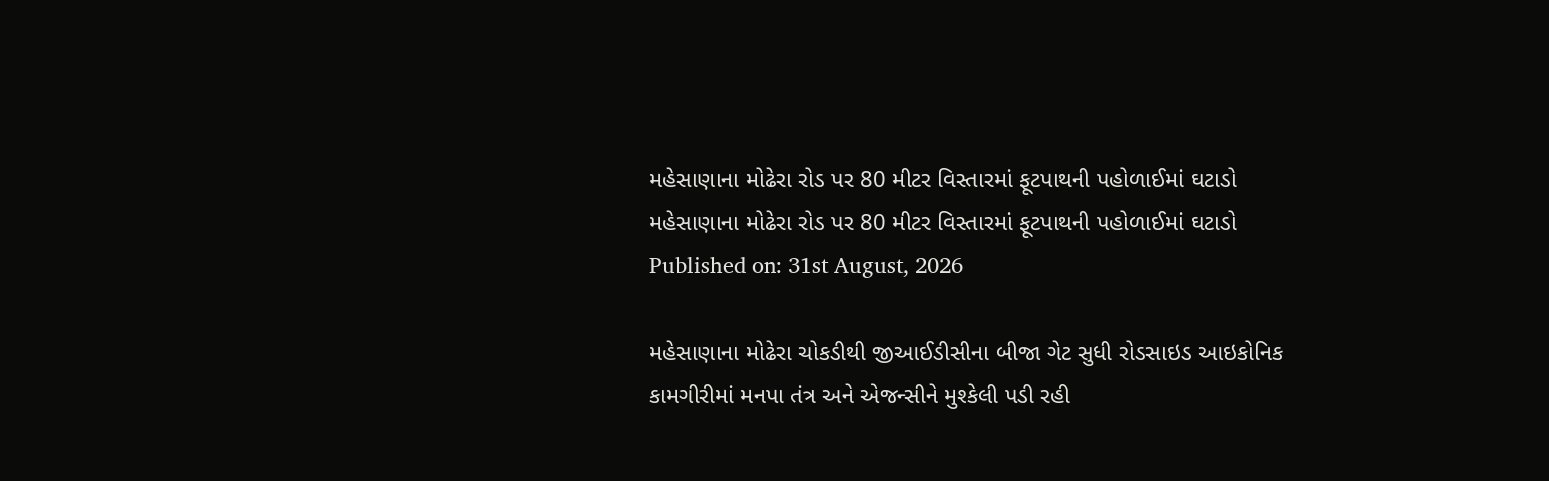મહેસાણાના મોઢેરા રોડ પર 80 મીટર વિસ્તારમાં ફૂટપાથની પહોળાઈમાં ઘટાડો
મહેસાણાના મોઢેરા રોડ પર 80 મીટર વિસ્તારમાં ફૂટપાથની પહોળાઈમાં ઘટાડો
Published on: 31st August, 2026

મહેસાણાના મોઢેરા ચોકડીથી જીઆઈડીસીના બીજા ગેટ સુધી રોડસાઇડ આઇકોનિક કામગીરીમાં મનપા તંત્ર અને એજન્સીને મુશ્કેલી પડી રહી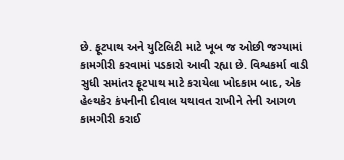છે. ફૂટપાથ અને યુટિલિટી માટે ખૂબ જ ઓછી જગ્યામાં કામગીરી કરવામાં પડકારો આવી રહ્યા છે. વિશ્વકર્મા વાડી સુધી સમાંતર ફૂટપાથ માટે કરાયેલા ખોદકામ બાદ, એક હેલ્થકેર કંપનીની દીવાલ યથાવત રાખીને તેની આગળ કામગીરી કરાઈ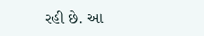રહી છે. આ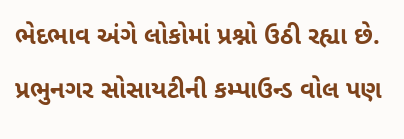ભેદભાવ અંગે લોકોમાં પ્રશ્નો ઉઠી રહ્યા છે. પ્રભુનગર સોસાયટીની કમ્પાઉન્ડ વોલ પણ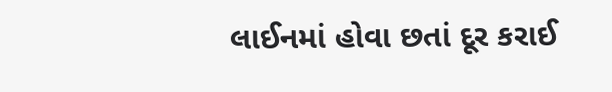લાઈનમાં હોવા છતાં દૂર કરાઈ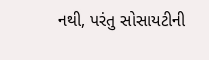નથી, પરંતુ સોસાયટીની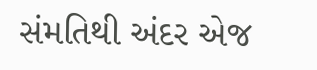સંમતિથી અંદર એજ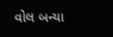વોલ બન્યા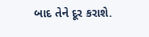બાદ તેને દૂર કરાશે.